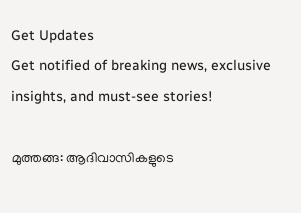Get Updates
Get notified of breaking news, exclusive insights, and must-see stories!

മുത്തങ്ങ: ആദിവാസികളുടെ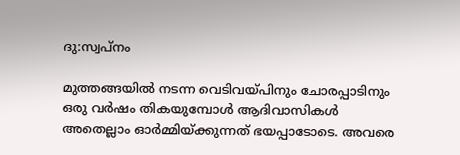ദു:സ്വപ്നം

മുത്തങ്ങയില്‍ നടന്ന വെടിവയ്പിനും ചോരപ്പാടിനും ഒരു വര്‍ഷം തികയുമ്പോള്‍ ആദിവാസികള്‍ അതെല്ലാം ഓര്‍മ്മിയ്ക്കുന്നത് ഭയപ്പാടോടെ. അവരെ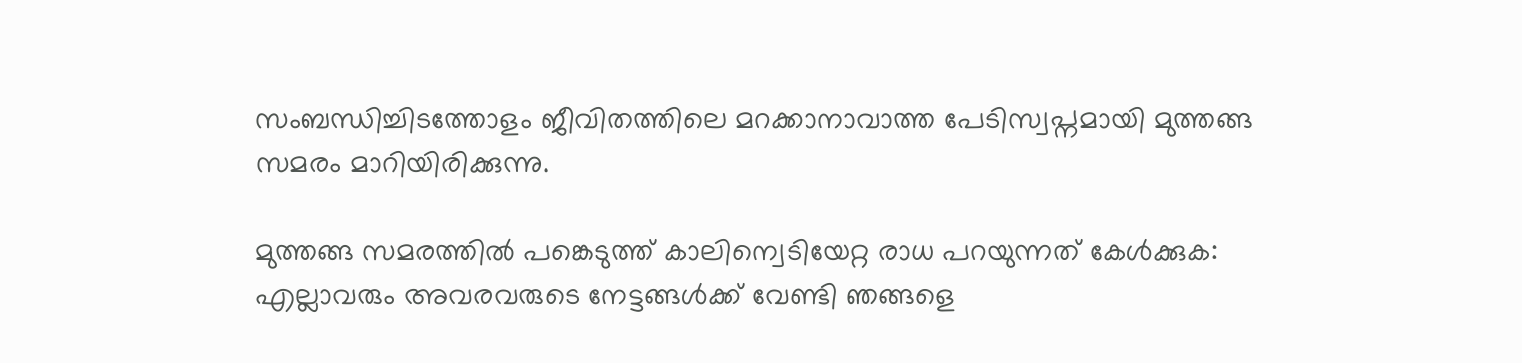സംബന്ധിച്ചിടത്തോളം ജീവിതത്തിലെ മറക്കാനാവാത്ത പേടിസ്വപ്നമായി മുത്തങ്ങ സമരം മാറിയിരിക്കുന്നു.

മുത്തങ്ങ സമരത്തില്‍ പങ്കെടുത്ത് കാലിന്വെടിയേറ്റ രാധ പറയുന്നത് കേള്‍ക്കുക: എല്ലാവരും അവരവരുടെ നേട്ടങ്ങള്‍ക്ക് വേണ്ടി ഞങ്ങളെ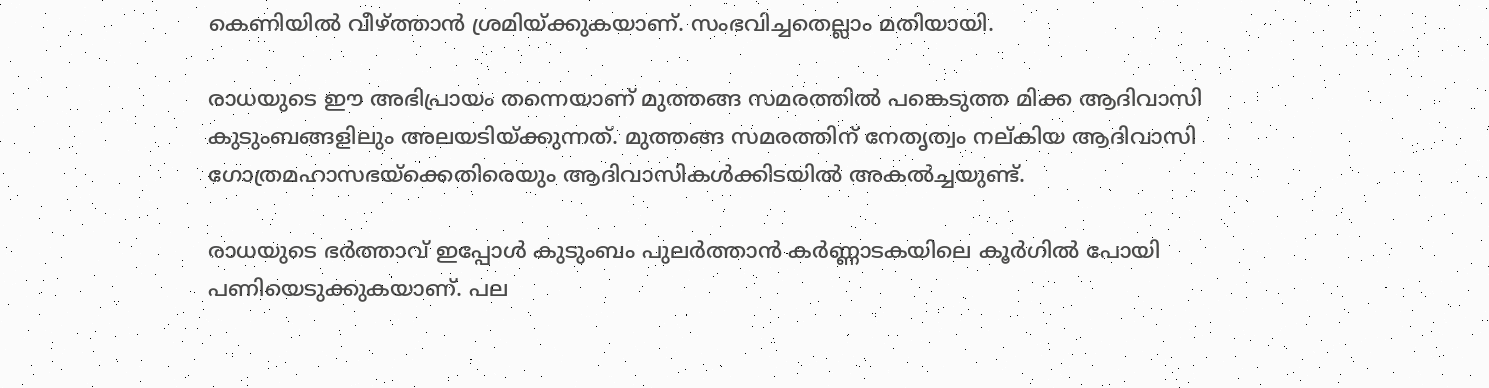കെണിയില്‍ വീഴ്ത്താന്‍ ശ്രമിയ്ക്കുകയാണ്. സംഭവിച്ചതെല്ലാം മതിയായി.

രാധയുടെ ഈ അഭിപ്രായം തന്നെയാണ് മുത്തങ്ങ സമരത്തില്‍ പങ്കെടുത്ത മിക്ക ആദിവാസി കുടുംബങ്ങളിലും അലയടിയ്ക്കുന്നത്. മുത്തങ്ങ സമരത്തിന് നേതൃത്വം നല്കിയ ആദിവാസി ഗോത്രമഹാസഭയ്ക്കെതിരെയും ആദിവാസികള്‍ക്കിടയില്‍ അകല്‍ച്ചയുണ്ട്.

രാധയുടെ ഭര്‍ത്താവ് ഇപ്പോള്‍ കുടുംബം പുലര്‍ത്താന്‍ കര്‍ണ്ണാടകയിലെ കൂര്‍ഗില്‍ പോയി പണിയെടുക്കുകയാണ്. പല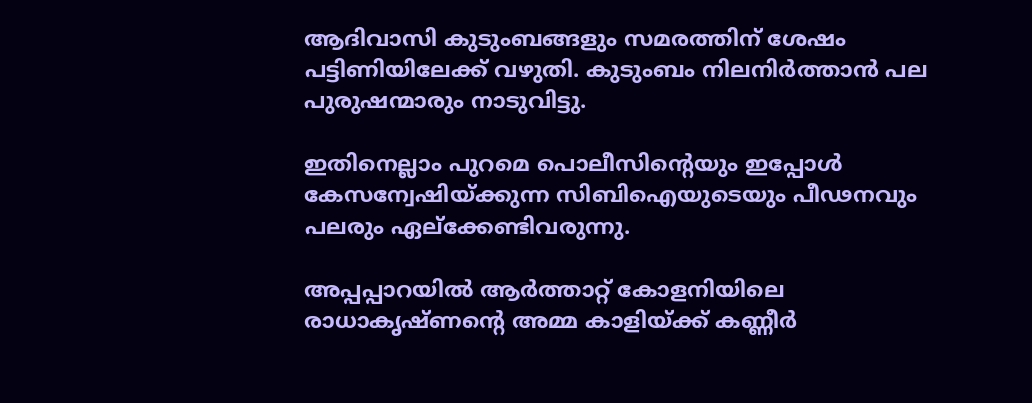ആദിവാസി കുടുംബങ്ങളും സമരത്തിന് ശേഷം പട്ടിണിയിലേക്ക് വഴുതി. കുടുംബം നിലനിര്‍ത്താന്‍ പല പുരുഷന്മാരും നാടുവിട്ടു.

ഇതിനെല്ലാം പുറമെ പൊലീസിന്റെയും ഇപ്പോള്‍ കേസന്വേഷിയ്ക്കുന്ന സിബിഐയുടെയും പീഢനവും പലരും ഏല്ക്കേണ്ടിവരുന്നു.

അപ്പപ്പാറയില്‍ ആര്‍ത്താറ്റ് കോളനിയിലെ രാധാകൃഷ്ണന്റെ അമ്മ കാളിയ്ക്ക് കണ്ണീര്‍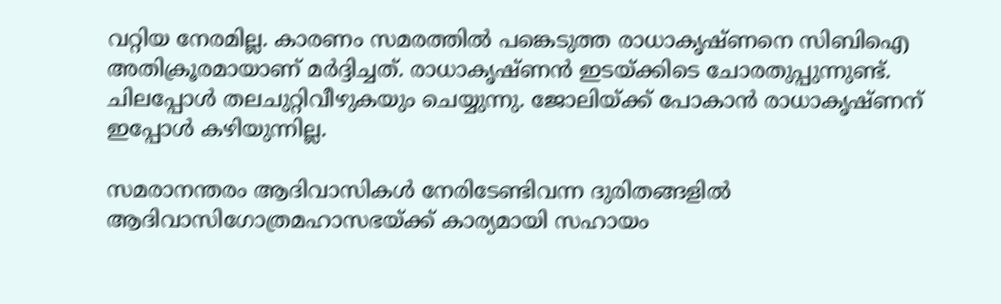വറ്റിയ നേരമില്ല. കാരണം സമരത്തില്‍ പങ്കെടുത്ത രാധാകൃഷ്ണനെ സിബിഐ അതിക്രൂരമായാണ് മര്‍ദ്ദിച്ചത്. രാധാകൃഷ്ണന്‍ ഇടയ്ക്കിടെ ചോരതുപ്പുന്നുണ്ട്. ചിലപ്പോള്‍ തലചുറ്റിവീഴുകയും ചെയ്യുന്നു. ജോലിയ്ക്ക് പോകാന്‍ രാധാകൃഷ്ണന് ഇപ്പോള്‍ കഴിയുന്നില്ല.

സമരാനന്തരം ആദിവാസികള്‍ നേരിടേണ്ടിവന്ന ദുരിതങ്ങളില്‍ ആദിവാസിഗോത്രമഹാസഭയ്ക്ക് കാര്യമായി സഹായം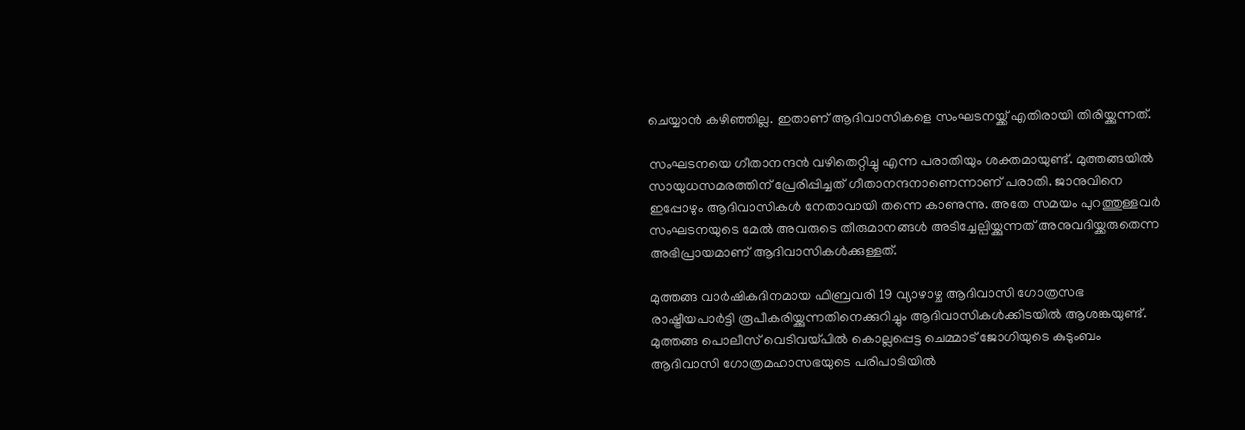ചെയ്യാന്‍ കഴിഞ്ഞില്ല. ഇതാണ് ആദിവാസികളെ സംഘടനയ്ക്ക് എതിരായി തിരിയ്ക്കുന്നത്.

സംഘടനയെ ഗീതാനന്ദന്‍ വഴിതെറ്റിച്ചു എന്ന പരാതിയും ശക്തമായുണ്ട്. മുത്തങ്ങയില്‍ സായുധസമരത്തിന് പ്രേരിപ്പിച്ചത് ഗീതാനന്ദനാണെന്നാണ് പരാതി. ജാനുവിനെ ഇപ്പോഴും ആദിവാസികള്‍ നേതാവായി തന്നെ കാണുന്നു. അതേ സമയം പുറത്തുള്ളവര്‍ സംഘടനയുടെ മേല്‍ അവരുടെ തീരുമാനങ്ങള്‍ അടിച്ചേല്പിയ്ക്കുന്നത് അനുവദിയ്ക്കരുതെന്ന അഭിപ്രായമാണ് ആദിവാസികള്‍ക്കുള്ളത്.

മുത്തങ്ങ വാര്‍ഷികദിനമായ ഫിബ്രവരി 19 വ്യാഴാഴ്ച ആദിവാസി ഗോത്രസഭ രാഷ്ട്രീയപാര്‍ട്ടി രൂപീകരിയ്ക്കുന്നതിനെക്കുറിച്ചും ആദിവാസികള്‍ക്കിടയില്‍ ആശങ്കയുണ്ട്. മുത്തങ്ങ പൊലീസ് വെടിവയ്പില്‍ കൊല്ലപ്പെട്ട ചെമ്മാട് ജോഗിയുടെ കുടുംബം ആദിവാസി ഗോത്രമഹാസഭയുടെ പരിപാടിയില്‍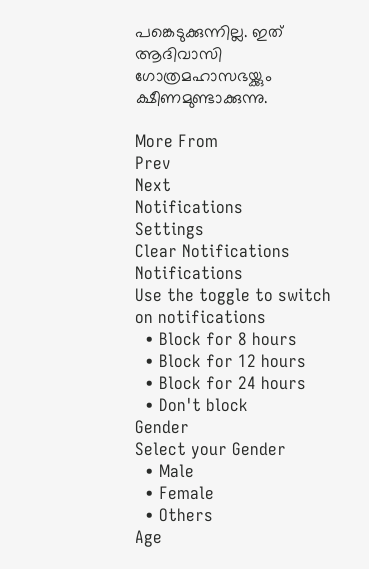പങ്കെടുക്കുന്നില്ല. ഇത് ആദിവാസി ഗോത്രമഹാസഭയ്ക്കും ക്ഷീണമുണ്ടാക്കുന്നു.

More From
Prev
Next
Notifications
Settings
Clear Notifications
Notifications
Use the toggle to switch on notifications
  • Block for 8 hours
  • Block for 12 hours
  • Block for 24 hours
  • Don't block
Gender
Select your Gender
  • Male
  • Female
  • Others
Age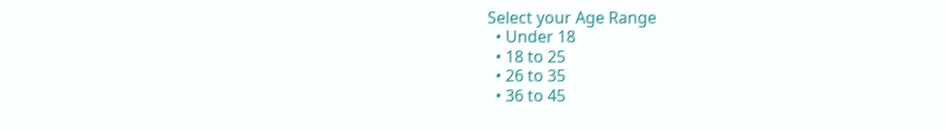Select your Age Range
  • Under 18
  • 18 to 25
  • 26 to 35
  • 36 to 45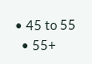• 45 to 55
  • 55+